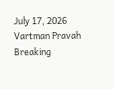July 17, 2026
Vartman Pravah
Breaking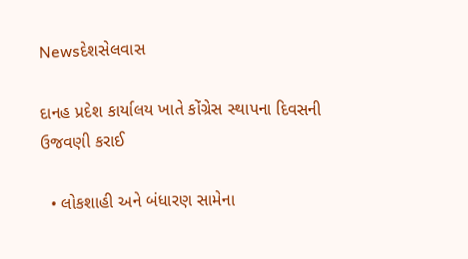Newsદેશસેલવાસ

દાનહ પ્રદેશ કાર્યાલય ખાતે કોંગ્રેસ સ્‍થાપના દિવસની ઉજવણી કરાઈ

  • લોકશાહી અને બંધારણ સામેના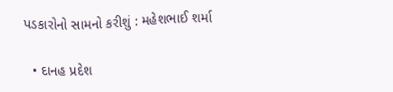પડકારોનો સામનો કરીશું : મહેશભાઈ શર્મા

  • દાનહ પ્રદેશ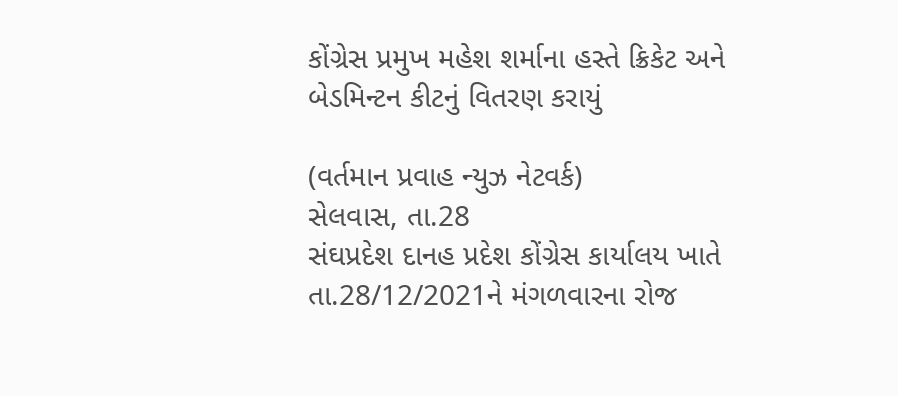કોંગ્રેસ પ્રમુખ મહેશ શર્માના હસ્‍તે ક્રિકેટ અને બેડમિન્‍ટન કીટનું વિતરણ કરાયું

(વર્તમાન પ્રવાહ ન્‍યુઝ નેટવર્ક)
સેલવાસ, તા.28
સંઘપ્રદેશ દાનહ પ્રદેશ કોંગ્રેસ કાર્યાલય ખાતે તા.28/12/2021ને મંગળવારના રોજ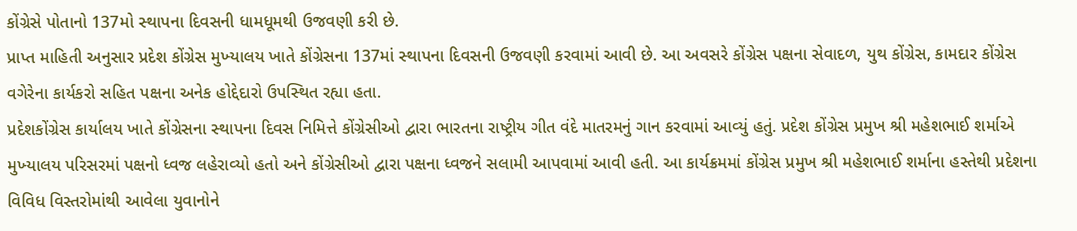કોંગ્રેસે પોતાનો 137મો સ્‍થાપના દિવસની ધામધૂમથી ઉજવણી કરી છે.
પ્રાપ્ત માહિતી અનુસાર પ્રદેશ કોંગ્રેસ મુખ્‍યાલય ખાતે કોંગ્રેસના 137માં સ્‍થાપના દિવસની ઉજવણી કરવામાં આવી છે. આ અવસરે કોંગ્રેસ પક્ષના સેવાદળ, યુથ કોંગ્રેસ, કામદાર કોંગ્રેસ વગેરેના કાર્યકરો સહિત પક્ષના અનેક હોદ્દેદારો ઉપસ્‍થિત રહ્યા હતા.
પ્રદેશકોંગ્રેસ કાર્યાલય ખાતે કોંગ્રેસના સ્‍થાપના દિવસ નિમિત્તે કોંગ્રેસીઓ દ્વારા ભારતના રાષ્‍ટ્રીય ગીત વંદે માતરમનું ગાન કરવામાં આવ્‍યું હતું. પ્રદેશ કોંગ્રેસ પ્રમુખ શ્રી મહેશભાઈ શર્માએ મુખ્‍યાલય પરિસરમાં પક્ષનો ધ્‍વજ લહેરાવ્‍યો હતો અને કોંગ્રેસીઓ દ્વારા પક્ષના ધ્‍વજને સલામી આપવામાં આવી હતી. આ કાર્યક્રમમાં કોંગ્રેસ પ્રમુખ શ્રી મહેશભાઈ શર્માના હસ્‍તેથી પ્રદેશના વિવિધ વિસ્‍તરોમાંથી આવેલા યુવાનોને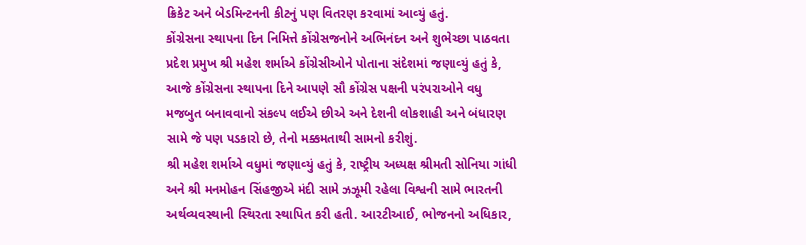ક્રિકેટ અને બેડમિન્‍ટનની કીટનું પણ વિતરણ કરવામાં આવ્‍યું હતું.
કોંગ્રેસના સ્‍થાપના દિન નિમિત્તે કોંગ્રેસજનોને અભિનંદન અને શુભેચ્‍છા પાઠવતા પ્રદેશ પ્રમુખ શ્રી મહેશ શર્માએ કોંગ્રેસીઓને પોતાના સંદેશમાં જણાવ્‍યું હતું કે, આજે કોંગ્રેસના સ્‍થાપના દિને આપણે સૌ કોંગ્રેસ પક્ષની પરંપરાઓને વધુ મજબુત બનાવવાનો સંકલ્‍પ લઈએ છીએ અને દેશની લોકશાહી અને બંધારણ સામે જે પણ પડકારો છે, તેનો મક્કમતાથી સામનો કરીશું.
શ્રી મહેશ શર્માએ વધુમાં જણાવ્‍યું હતું કે, રાષ્‍ટ્રીય અધ્‍યક્ષ શ્રીમતી સોનિયા ગાંધી અને શ્રી મનમોહન સિંહજીએ મંદી સામે ઝઝૂમી રહેલા વિશ્વની સામે ભારતની અર્થવ્‍યવસ્‍થાની સ્‍થિરતા સ્‍થાપિત કરી હતી. આરટીઆઈ, ભોજનનો અધિકાર,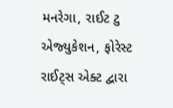મનરેગા, રાઈટ ટુ એજ્‍યુકેશન, ફોરેસ્‍ટ રાઈટ્‍સ એક્‍ટ દ્વારા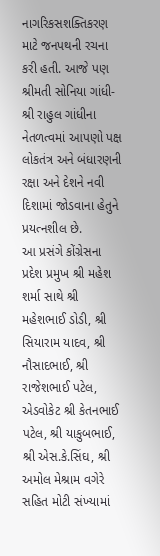નાગરિકસશક્‍તિકરણ માટે જનપથની રચના કરી હતી. આજે પણ શ્રીમતી સોનિયા ગાંધી- શ્રી રાહુલ ગાંધીના નેતળત્‍વમાં આપણો પક્ષ લોકતંત્ર અને બંધારણની રક્ષા અને દેશને નવી દિશામાં જોડવાના હેતુને પ્રયત્‍નશીલ છે.
આ પ્રસંગે કોંગ્રેસના પ્રદેશ પ્રમુખ શ્રી મહેશ શર્મા સાથે શ્રી મહેશભાઈ ડોડી, શ્રી સિયારામ યાદવ, શ્રી નૌસાદભાઈ, શ્રી રાજેશભાઈ પટેલ, એડવોકેટ શ્રી કેતનભાઈ પટેલ, શ્રી યાકુબભાઈ, શ્રી એસ.કે.સિંઘ, શ્રી અમોલ મેશ્રામ વગેરે સહિત મોટી સંખ્‍યામાં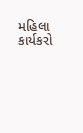મહિલા કાર્યકરો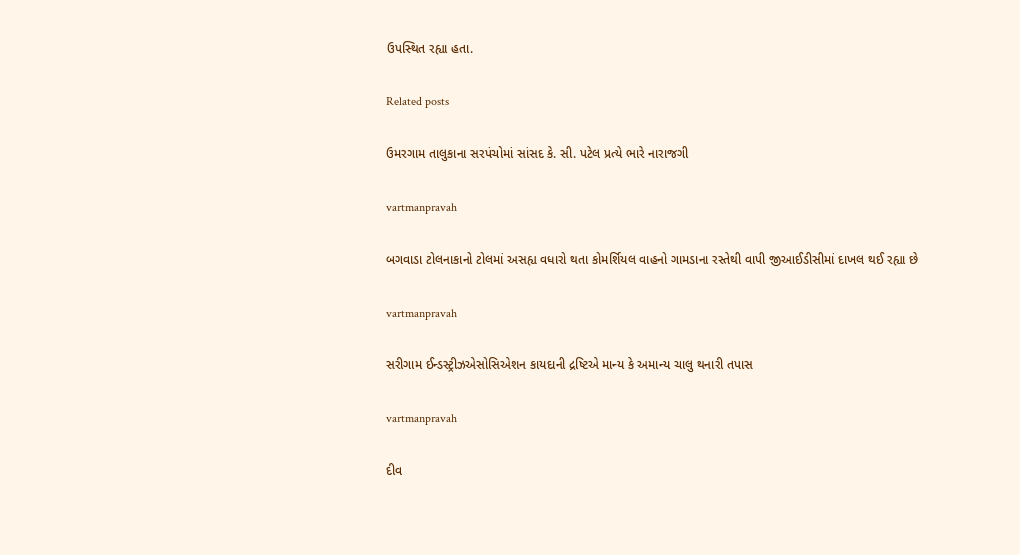ઉપસ્‍થિત રહ્યા હતા.

Related posts

ઉમરગામ તાલુકાના સરપંચોમાં સાંસદ કે. સી. પટેલ પ્રત્‍યે ભારે નારાજગી

vartmanpravah

બગવાડા ટોલનાકાનો ટોલમાં અસહ્ય વધારો થતા કોમર્શિયલ વાહનો ગામડાના રસ્‍તેથી વાપી જીઆઈડીસીમાં દાખલ થઈ રહ્યા છે

vartmanpravah

સરીગામ ઈન્‍ડસ્‍ટ્રીઝએસોસિએશન કાયદાની દ્રષ્ટિએ માન્‍ય કે અમાન્‍ય ચાલુ થનારી તપાસ

vartmanpravah

દીવ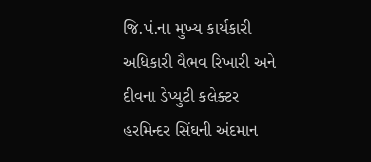જિ.પં.ના મુખ્‍ય કાર્યકારી અધિકારી વૈભવ રિખારી અને દીવના ડેપ્‍યુટી કલેક્‍ટર હરમિન્‍દર સિંઘની અંદમાન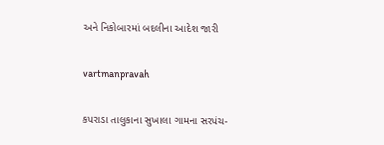અને નિકોબારમાં બદલીના આદેશ જારી

vartmanpravah

કપરાડા તાલુકાના સુખાલા ગામના સરપંચ-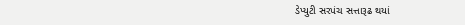ડેપ્‍યુટી સરપંચ સત્તારૂઢ થયાં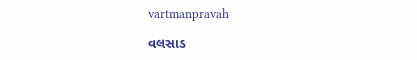vartmanpravah

વલસાડ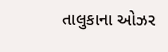તાલુકાના ઓઝર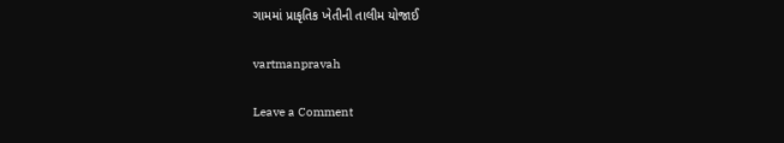ગામમાં પ્રાકૃતિક ખેતીની તાલીમ યોજાઈ

vartmanpravah

Leave a Comment